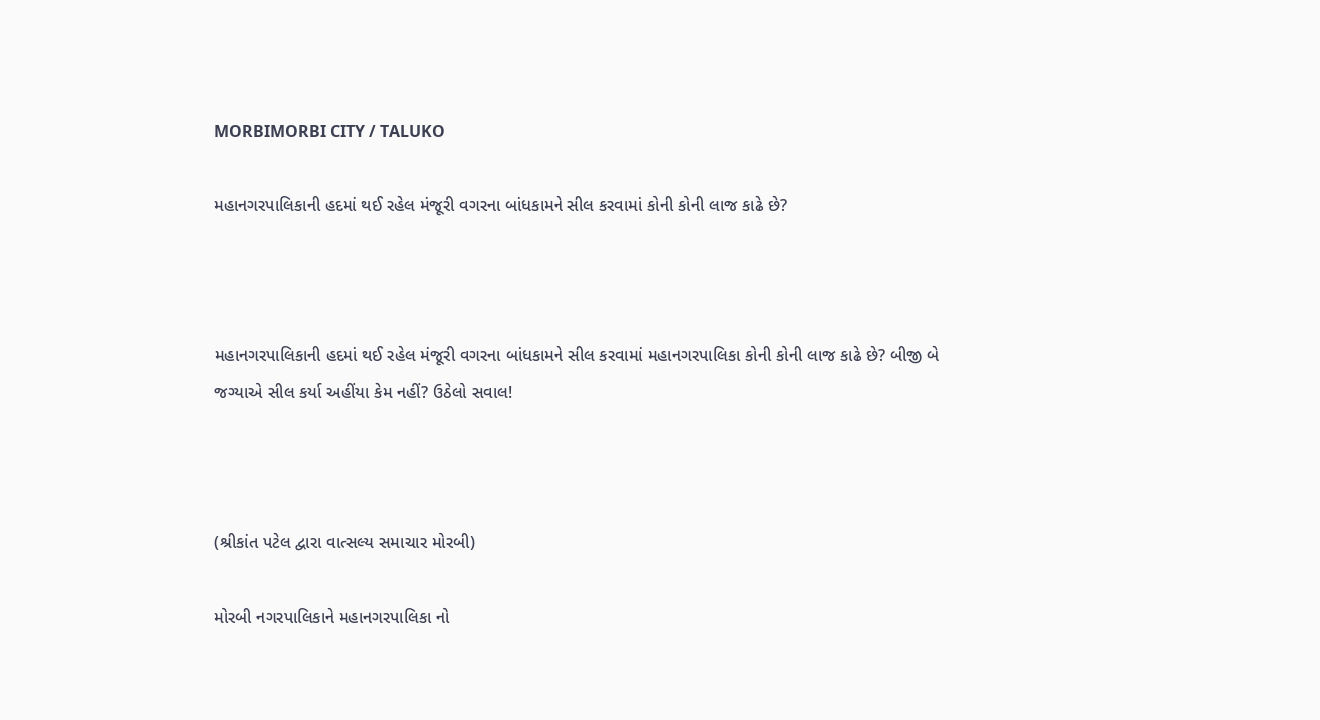MORBIMORBI CITY / TALUKO

મહાનગરપાલિકાની હદમાં થઈ રહેલ મંજૂરી વગરના બાંધકામને સીલ કરવામાં કોની કોની લાજ કાઢે છે?



મહાનગરપાલિકાની હદમાં થઈ રહેલ મંજૂરી વગરના બાંધકામને સીલ કરવામાં મહાનગરપાલિકા કોની કોની લાજ કાઢે છે? બીજી બે જગ્યાએ સીલ કર્યા અહીંયા કેમ નહીં? ઉઠેલો સવાલ!



(શ્રીકાંત પટેલ દ્વારા વાત્સલ્ય સમાચાર મોરબી)

મોરબી નગરપાલિકાને મહાનગરપાલિકા નો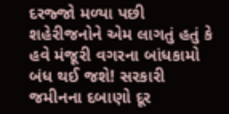દરજ્જો મળ્યા પછી શહેરીજનોને એમ લાગતું હતું કે હવે મંજૂરી વગરના બાંધકામો બંધ થઈ જશે! સરકારી જમીનના દબાણો દૂર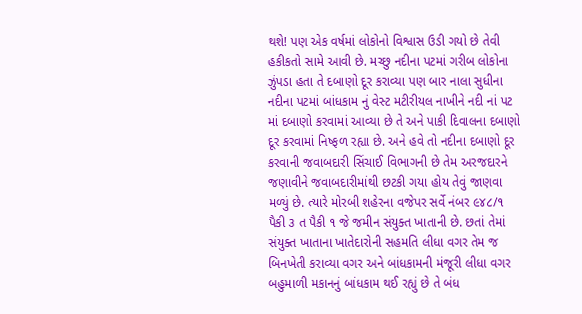થશે! પણ એક વર્ષમાં લોકોનો વિશ્વાસ ઉડી ગયો છે તેવી હકીકતો સામે આવી છે. મચ્છુ નદીના પટમાં ગરીબ લોકોના ઝુંપડા હતા તે દબાણો દૂર કરાવ્યા પણ બાર નાલા સુધીના નદીના પટમાં બાંધકામ નું વેસ્ટ મટીરીયલ નાખીને નદી નાં પટ માં દબાણો કરવામાં આવ્યા છે તે અને પાકી દિવાલના દબાણો દૂર કરવામાં નિષ્ફળ રહ્યા છે. અને હવે તો નદીના દબાણો દૂર કરવાની જવાબદારી સિંચાઈ વિભાગની છે તેમ અરજદારને જણાવીને જવાબદારીમાંથી છટકી ગયા હોય તેવું જાણવા મળ્યું છે. ત્યારે મોરબી શહેરના વજેપર સર્વે નંબર ૯૪૮/૧ પૈકી ૩ ત પૈકી ૧ જે જમીન સંયુક્ત ખાતાની છે. છતાં તેમાં સંયુક્ત ખાતાના ખાતેદારોની સહમતિ લીધા વગર તેમ જ બિનખેતી કરાવ્યા વગર અને બાંધકામની મંજૂરી લીધા વગર બહુમાળી મકાનનું બાંધકામ થઈ રહ્યું છે તે બંધ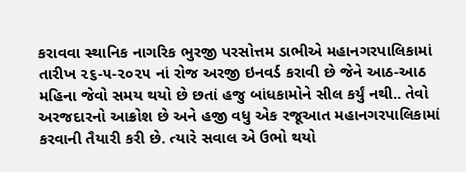કરાવવા સ્થાનિક નાગરિક ભુરજી પરસોત્તમ ડાભીએ મહાનગરપાલિકામાં તારીખ ૨૬-૫-૨૦૨૫ નાં રોજ અરજી ઇનવર્ડ કરાવી છે જેને આઠ-આઠ મહિના જેવો સમય થયો છે છતાં હજુ બાંધકામોને સીલ કર્યું નથી.. તેવો અરજદારનો આક્રોશ છે અને હજી વધુ એક રજૂઆત મહાનગરપાલિકામાં કરવાની તૈયારી કરી છે. ત્યારે સવાલ એ ઉભો થયો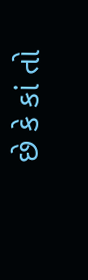છે કે કાં તો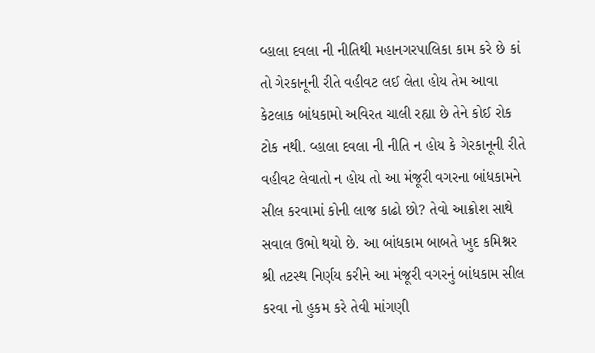વ્હાલા દવલા ની નીતિથી મહાનગરપાલિકા કામ કરે છે કાં તો ગેરકાનૂની રીતે વહીવટ લઈ લેતા હોય તેમ આવા કેટલાક બાંધકામો અવિરત ચાલી રહ્યા છે તેને કોઈ રોક ટોક નથી. વ્હાલા દવલા ની નીતિ ન હોય કે ગેરકાનૂની રીતે વહીવટ લેવાતો ન હોય તો આ મંજૂરી વગરના બાંધકામને સીલ કરવામાં કોની લાજ કાઢો છો? તેવો આક્રોશ સાથે સવાલ ઉભો થયો છે. આ બાંધકામ બાબતે ખુદ કમિશ્નર શ્રી તટસ્થ નિર્ણય કરીને આ મંજૂરી વગરનું બાંધકામ સીલ કરવા નો હુકમ કરે તેવી માંગણી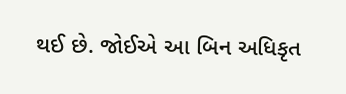થઈ છે. જોઈએ આ બિન અધિકૃત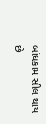બાંધકામ સીલ થાય છે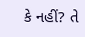કે નહીં? તે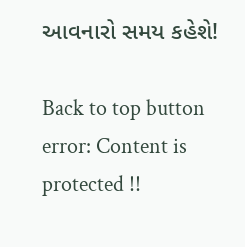આવનારો સમય કહેશે!

Back to top button
error: Content is protected !!